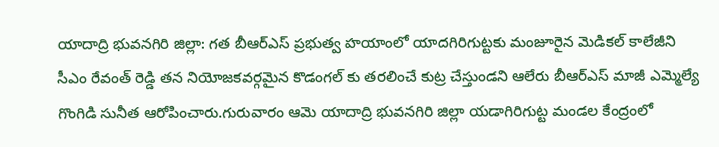యాదాద్రి భువనగిరి జిల్లా: గత బీఆర్ఎస్ ప్రభుత్వ హయాంలో యాదగిరిగుట్టకు మంజూరైన మెడికల్ కాలేజీని సీఎం రేవంత్ రెడ్డి తన నియోజకవర్గమైన కొడంగల్ కు తరలించే కుట్ర చేస్తుండని ఆలేరు బీఆర్ఎస్ మాజీ ఎమ్మెల్యే గొంగిడి సునీత ఆరోపించారు.గురువారం ఆమె యాదాద్రి భువనగిరి జిల్లా యడాగిరిగుట్ట మండల కేంద్రంలో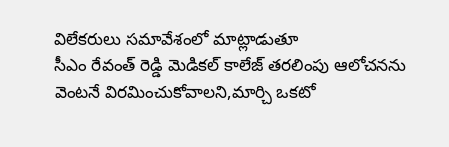విలేకరులు సమావేశంలో మాట్లాడుతూ
సీఎం రేవంత్ రెడ్డి మెడికల్ కాలేజ్ తరలింపు ఆలోచనను వెంటనే విరమించుకోవాలని,మార్చి ఒకటో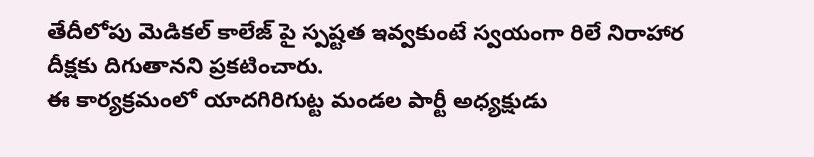తేదీలోపు మెడికల్ కాలేజ్ పై స్పష్టత ఇవ్వకుంటే స్వయంగా రిలే నిరాహార దీక్షకు దిగుతానని ప్రకటించారు.
ఈ కార్యక్రమంలో యాదగిరిగుట్ట మండల పార్టీ అధ్యక్షుడు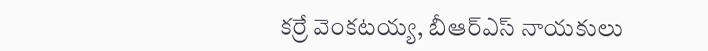కర్రే వెంకటయ్య, బీఆర్ఎస్ నాయకులు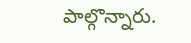పాల్గొన్నారు.